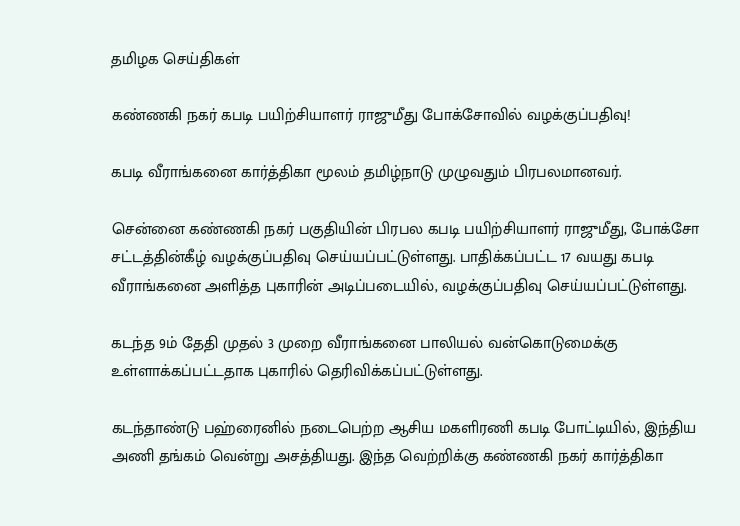தமிழக செய்திகள்

கண்ணகி நகர் கபடி பயிற்சியாளர் ராஜுமீது போக்சோவில் வழக்குப்பதிவு!

கபடி வீராங்கனை கார்த்திகா மூலம் தமிழ்நாடு முழுவதும் பிரபலமானவர்.

சென்னை கண்ணகி நகர் பகுதியின் பிரபல கபடி பயிற்சியாளர் ராஜுமீது, போக்சோ சட்டத்தின்கீழ் வழக்குப்பதிவு செய்யப்பட்டுள்ளது. பாதிக்கப்பட்ட 17 வயது கபடி வீராங்கனை அளித்த புகாரின் அடிப்படையில், வழக்குப்பதிவு செய்யப்பட்டுள்ளது.

கடந்த 9ம் தேதி முதல் 3 முறை வீராங்கனை பாலியல் வன்கொடுமைக்கு உள்ளாக்கப்பட்டதாக புகாரில் தெரிவிக்கப்பட்டுள்ளது.

கடந்தாண்டு பஹ்ரைனில் நடைபெற்ற ஆசிய மகளிரணி கபடி போட்டியில், இந்திய அணி தங்கம் வென்று அசத்தியது. இந்த வெற்றிக்கு கண்ணகி நகர் கார்த்திகா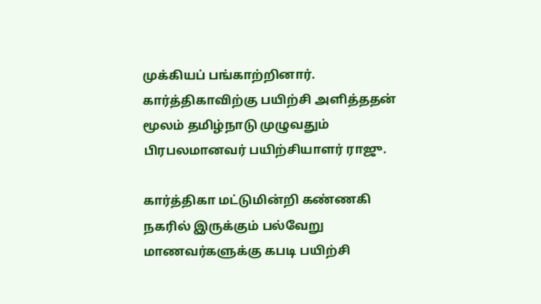முக்கியப் பங்காற்றினார். கார்த்திகாவிற்கு பயிற்சி அளித்ததன் மூலம் தமிழ்நாடு முழுவதும் பிரபலமானவர் பயிற்சியாளர் ராஜு.

கார்த்திகா மட்டுமின்றி கண்ணகி நகரில் இருக்கும் பல்வேறு மாணவர்களுக்கு கபடி பயிற்சி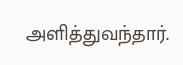அளித்துவந்தார்.